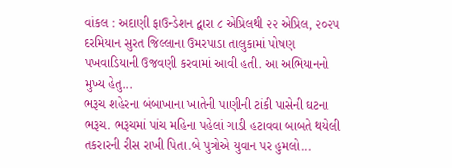વાંકલ : અદાણી ફાઉન્ડેશન દ્વારા ૮ એપ્રિલથી ૨૨ એપ્રિલ, ૨૦૨૫ દરમિયાન સુરત જિલ્લાના ઉમરપાડા તાલુકામાં પોષણ પખવાડિયાની ઉજવણી કરવામાં આવી હતી. આ અભિયાનનો મુખ્ય હેતુ...
ભરૂચ શહેરના બંબાખાના ખાતેની પાણીની ટાંકી પાસેની ઘટના ભરૂચ. ભરૂચમાં પાંચ મહિના પહેલાં ગાડી હટાવવા બાબતે થયેલી તકરારની રીસ રાખી પિતા.બે પુત્રોએ યુવાન પર હુમલો...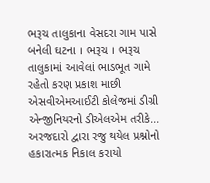ભરૂચ તાલુકાના વેસદરા ગામ પાસે બનેલી ઘટના । ભરૂચ । ભરૂચ તાલુકામાં આવેલાં ભાડભૂત ગામે રહેતો કરણ પ્રકાશ માછી એસવીએમઆઈટી કોલેજમાં ડીગ્રી એન્જીનિયરનો ડીએલએમ તરીકે...
અરજદારો દ્વારા રજુ થયેલ પ્રશ્નોનો હકારાત્મક નિકાલ કરાયો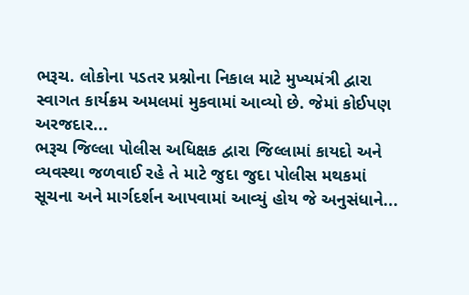ભરૂચ. લોકોના પડતર પ્રશ્નોના નિકાલ માટે મુખ્યમંત્રી દ્વારા સ્વાગત કાર્યક્રમ અમલમાં મુકવામાં આવ્યો છે. જેમાં કોઈપણ અરજદાર...
ભરૂચ જિલ્લા પોલીસ અધિક્ષક દ્વારા જિલ્લામાં કાયદો અને વ્યવસ્થા જળવાઈ રહે તે માટે જુદા જુદા પોલીસ મથકમાં સૂચના અને માર્ગદર્શન આપવામાં આવ્યું હોય જે અનુસંધાને...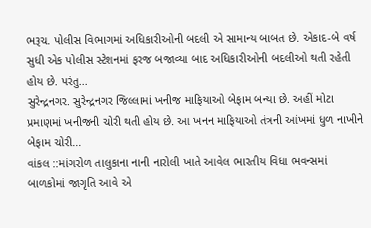ભરૂચ. પોલીસ વિભાગમાં અધિકારીઓની બદલી એ સામાન્ય બાબત છે. એકાદ-બે વર્ષ સુધી એક પોલીસ સ્ટેશનમાં ફરજ બજાવ્યા બાદ અધિકારીઓની બદલીઓ થતી રહેતી હોય છે. પરંતુ...
સુરેન્દ્રનગર. સુરેન્દ્રનગર જિલ્લામાં ખનીજ માફિયાઓ બેફામ બન્યા છે. અહીં મોટા પ્રમાણમાં ખનીજની ચોરી થતી હોય છે. આ ખનન માફિયાઓ તંત્રની આંખમાં ધુળ નાખીને બેફામ ચોરી...
વાંકલ ::માંગરોળ તાલુકાના નાની નારોલી ખાતે આવેલ ભારતીય વિધા ભવન્સમાં બાળકોમાં જાગૃતિ આવે એ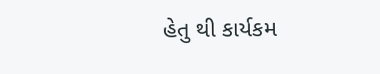હેતુ થી કાર્યકમ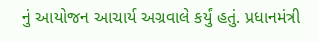નું આયોજન આચાર્ય અગ્રવાલે કર્યું હતું. પ્રધાનમંત્રી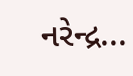નરેન્દ્ર...